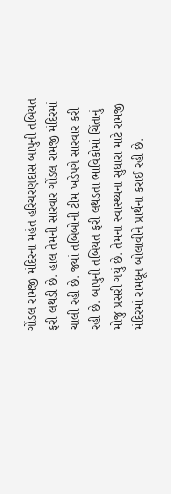ગોંડલ રામજી મંદિરના મહંત હરિચરણદાસ બાપુની તબિયત ફરી લથડી છે. હાલ તેમની સારવાર ગોંડલ રામજી મંદિરમાં ચાલી રહી છે. જ્યાં તબિબોની ટીમ ખડેપગે સારવાર કરી રહી છે. બાપુની તબિયત ફરી લથડતા ભાવિકોમાં ચિંતાનું મોજુ પ્રસરી ગયું છે. તેમના સ્વાસ્થ્યના સુધારા માટે રામજી મંદિરમાં રામધૂન બોલાવીને પ્રાર્થના કરાઈ રહી છે.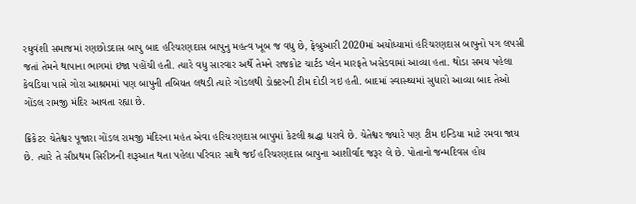રઘુવંશી સમાજમાં રણછોડદાસ બાપુ બાદ હરિચરણદાસ બાપુનુ મહત્વ ખૂબ જ વધુ છે, ફેબ્રુઆરી 2020માં અયોધ્યામાં હરિચરણદાસ બાપુનો પગ લપસી જતાં તેમને થાપાના ભાગમાં ઇજા પહોંચી હતી. ત્યારે વધુ સારવાર અર્થે તેમને રાજકોટ ચાર્ટડ પ્લેન મારફતે ખસેડવામાં આવ્યા હતા. થોડા સમય પહેલા કેવડિયા પાસે ગોરા આશ્રમમાં પણ બાપુની તબિયત લથડી ત્યારે ગોંડલથી ડોક્ટરની ટીમ દોડી ગઇ હતી. બાદમાં સ્વાસ્થ્યમાં સુધારો આવ્યા બાદ તેઓ ગોંડલ રામજી મંદિર આવતા રહ્યા છે.

ક્રિકેટર ચેતેશ્વર પૂજારા ગોંડલ રામજી મંદિરના મહંત એવા હરિચરણદાસ બાપુમાં કેટલી શ્રદ્ધા ધરાવે છે. ચેતેશ્વર જ્યારે પણ ટીમ ઇન્ડિયા માટે રમવા જાય છે. ત્યારે તે સૌપ્રથમ સિરીઝની શરૂઆત થતા પહેલા પરિવાર સાથે જઈ હરિચરણદાસ બાપુના આશીર્વાદ જરૂર લે છે. પોતાનો જન્મદિવસ હોય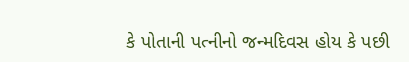કે પોતાની પત્નીનો જન્મદિવસ હોય કે પછી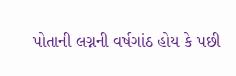પોતાની લગ્નની વર્ષગાંઠ હોય કે પછી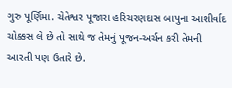ગુરુ પૂર્ણિમા. ચેતેશ્વર પૂજારા હરિચરણદાસ બાપુના આશીર્વાદ ચોક્કસ લે છે તો સાથે જ તેમનું પૂજન-અર્ચન કરી તેમની આરતી પણ ઉતારે છે.